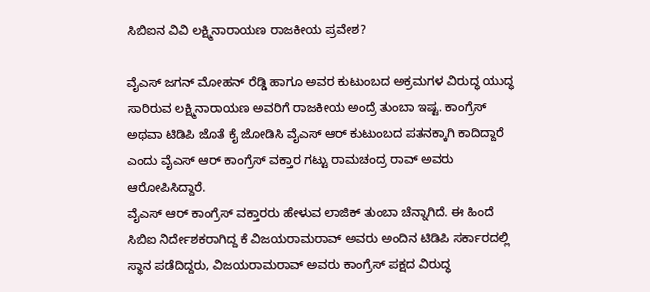ಸಿಬಿಐನ ವಿವಿ ಲಕ್ಷ್ಮಿನಾರಾಯಣ ರಾಜಕೀಯ ಪ್ರವೇಶ?

ವೈಎಸ್ ಜಗನ್ ಮೋಹನ್ ರೆಡ್ಡಿ ಹಾಗೂ ಅವರ ಕುಟುಂಬದ ಅಕ್ರಮಗಳ ವಿರುದ್ಧ ಯುದ್ಧ ಸಾರಿರುವ ಲಕ್ಷ್ಮಿನಾರಾಯಣ ಅವರಿಗೆ ರಾಜಕೀಯ ಅಂದ್ರೆ ತುಂಬಾ ಇಷ್ಟ. ಕಾಂಗ್ರೆಸ್ ಅಥವಾ ಟಿಡಿಪಿ ಜೊತೆ ಕೈ ಜೋಡಿಸಿ ವೈಎಸ್ ಆರ್ ಕುಟುಂಬದ ಪತನಕ್ಕಾಗಿ ಕಾದಿದ್ದಾರೆ ಎಂದು ವೈಎಸ್ ಆರ್ ಕಾಂಗ್ರೆಸ್ ವಕ್ತಾರ ಗಟ್ಟು ರಾಮಚಂದ್ರ ರಾವ್ ಅವರು ಆರೋಪಿಸಿದ್ದಾರೆ.
ವೈಎಸ್ ಆರ್ ಕಾಂಗ್ರೆಸ್ ವಕ್ತಾರರು ಹೇಳುವ ಲಾಜಿಕ್ ತುಂಬಾ ಚೆನ್ನಾಗಿದೆ. ಈ ಹಿಂದೆ ಸಿಬಿಐ ನಿರ್ದೇಶಕರಾಗಿದ್ದ ಕೆ ವಿಜಯರಾಮರಾವ್ ಅವರು ಅಂದಿನ ಟಿಡಿಪಿ ಸರ್ಕಾರದಲ್ಲಿ ಸ್ಥಾನ ಪಡೆದಿದ್ದರು, ವಿಜಯರಾಮರಾವ್ ಅವರು ಕಾಂಗ್ರೆಸ್ ಪಕ್ಷದ ವಿರುದ್ಧ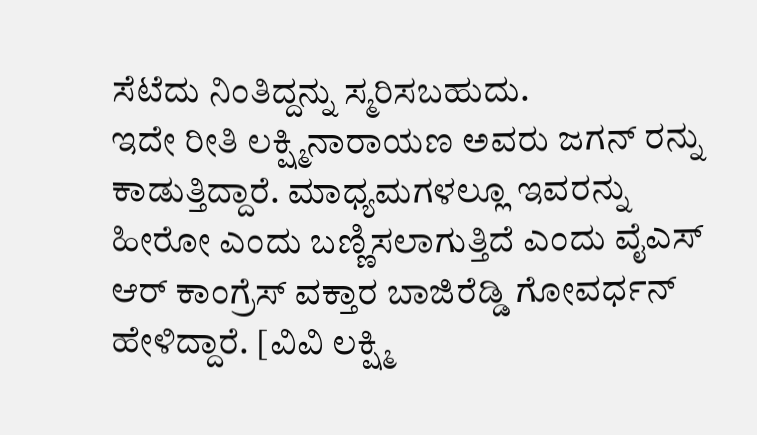ಸೆಟೆದು ನಿಂತಿದ್ದನ್ನು ಸ್ಮರಿಸಬಹುದು.
ಇದೇ ರೀತಿ ಲಕ್ಷ್ಮಿನಾರಾಯಣ ಅವರು ಜಗನ್ ರನ್ನು ಕಾಡುತ್ತಿದ್ದಾರೆ. ಮಾಧ್ಯಮಗಳಲ್ಲೂ ಇವರನ್ನು ಹೀರೋ ಎಂದು ಬಣ್ಣಿಸಲಾಗುತ್ತಿದೆ ಎಂದು ವೈಎಸ್ ಆರ್ ಕಾಂಗ್ರೆಸ್ ವಕ್ತಾರ ಬಾಜಿರೆಡ್ಡಿ ಗೋವರ್ಧನ್ ಹೇಳಿದ್ದಾರೆ. [ವಿವಿ ಲಕ್ಷ್ಮಿ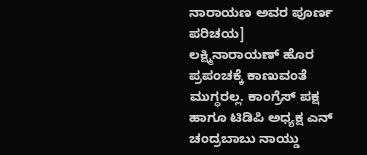ನಾರಾಯಣ ಅವರ ಪೂರ್ಣ ಪರಿಚಯ]
ಲಕ್ಷ್ಮಿನಾರಾಯಣ್ ಹೊರ ಪ್ರಪಂಚಕ್ಕೆ ಕಾಣುವಂತೆ ಮುಗ್ಧರಲ್ಲ. ಕಾಂಗ್ರೆಸ್ ಪಕ್ಷ ಹಾಗೂ ಟಿಡಿಪಿ ಅಧ್ಯಕ್ಷ ಎನ್ ಚಂದ್ರಬಾಬು ನಾಯ್ಡು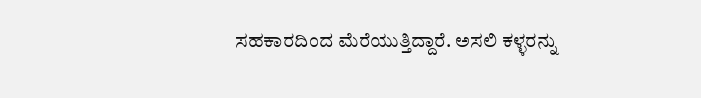ಸಹಕಾರದಿಂದ ಮೆರೆಯುತ್ತಿದ್ದಾರೆ. ಅಸಲಿ ಕಳ್ಳರನ್ನು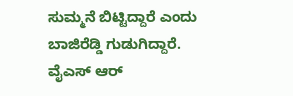ಸುಮ್ಮನೆ ಬಿಟ್ಟಿದ್ದಾರೆ ಎಂದು ಬಾಜಿರೆಡ್ಡಿ ಗುಡುಗಿದ್ದಾರೆ. ವೈಎಸ್ ಆರ್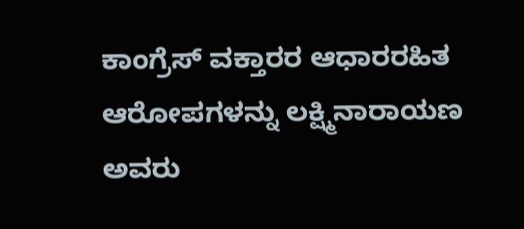ಕಾಂಗ್ರೆಸ್ ವಕ್ತಾರರ ಆಧಾರರಹಿತ ಆರೋಪಗಳನ್ನು ಲಕ್ಷ್ಮಿನಾರಾಯಣ ಅವರು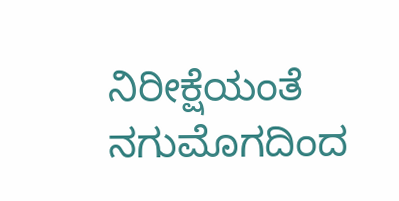ನಿರೀಕ್ಷೆಯಂತೆ ನಗುಮೊಗದಿಂದ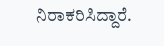ನಿರಾಕರಿಸಿದ್ದಾರೆ.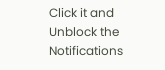Click it and Unblock the Notifications